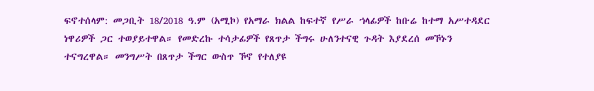ፍኖተሰላም: መጋቢት 18/2018 ዓ.ም (አሚኮ) የአማራ ክልል ከፍተኛ የሥራ ኀላፊዎች ከቡሬ ከተማ አሥተዳደር ነዋሪዎች ጋር ተወያይተዋል። የመድረኩ ተሳታፊዎች የጸጥታ ችግሩ ሁለንተናዊ ጉዳት እያደረሰ መኾኑን ተናግረዋል። መንግሥት በጸጥታ ችግር ውስጥ ኾኖ የተለያዩ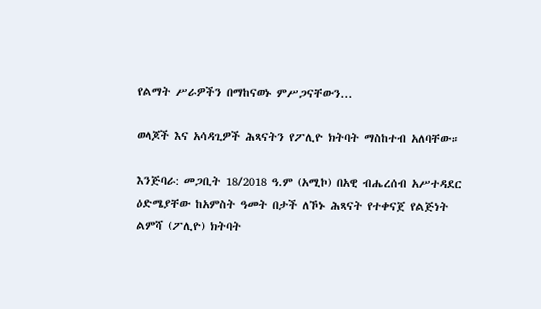የልማት ሥራዎችን በማከናወኑ ምሥጋናቸውን...

ወላጆች እና አሳዳጊዎች ሕጻናትን የፖሊዮ ክትባት ማስከተብ አለባቸው።

እንጅባራ: መጋቢት 18/2018 ዓ.ም (አሚኮ) በአዊ ብሔረሰብ አሥተዳደር ዕድሜያቸው ከአምስት ዓመት በታች ለኾኑ ሕጻናት የተቀናጀ የልጅነት ልምሻ (ፖሊዮ) ክትባት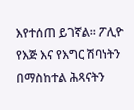እየተሰጠ ይገኛል። ፖሊዮ የእጅ እና የእግር ሽባነትን በማስከተል ሕጻናትን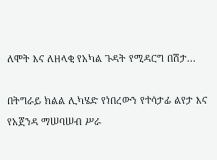ለሞት እና ለዘላቂ የአካል ጉዳት የሚዳርግ በሽታ...

በትግራይ ክልል ሊካሄድ የነበረውን የተሳታፊ ልየታ እና የአጀንዳ ማሠባሠብ ሥራ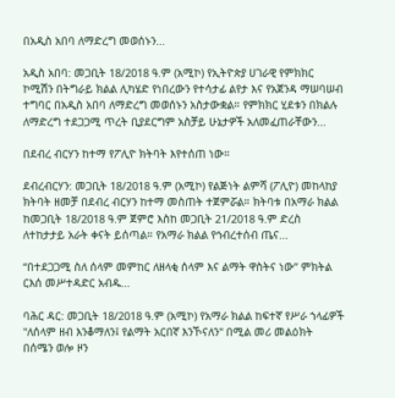በአዲስ አበባ ለማድረግ መወሰኑን...

አዲስ አበባ: መጋቢት 18/2018 ዓ.ም (አሚኮ) የኢትዮጵያ ሀገራዊ የምክክር ኮሚሽን በትግራይ ክልል ሊካሄድ የነበረውን የተሳታፊ ልየታ እና የአጀንዳ ማሠባሠብ ተግባር በአዲስ አበባ ለማድረግ መወሰኑን አስታውቋል። የምክክር ሂደቱን በክልሉ ለማድረግ ተደጋጋሚ ጥረት ቢያደርግም አስቻይ ሁኔታዎች አለመፈጠራቸውን...

በደብረ ብርሃን ከተማ የፖሊዮ ክትባት እየተሰጠ ነው።

ደብረብርሃን: መጋቢት 18/2018 ዓ.ም (አሚኮ) የልጅነት ልምሻ (ፖሊዮ) መከላከያ ክትባት ዘመቻ በደብረ ብርሃን ከተማ መስጠት ተጀምሯል። ክትባቱ በአማራ ክልል ከመጋቢት 18/2018 ዓ.ም ጀምሮ እስከ መጋቢት 21/2018 ዓ.ም ድረስ ለተከታታይ አራት ቀናት ይሰጣል። የአማራ ክልል የኅብረተሰብ ጤና...

“በተደጋጋሚ ስለ ሰላም መምከር ለዘላቂ ሰላም እና ልማት ዋስትና ነው” ምክትል ርእሰ መሥተዳድር አብዱ...

ባሕር ዳር: መጋቢት 18/2018 ዓ.ም (አሚኮ) የአማራ ክልል ከፍተኛ የሥራ ኀላፊዎች "ለሰላም ዘብ እንቆማለን፤ የልማት አርበኛ እንኾናለን" በሚል መሪ መልዕክት በሰሜን ወሎ ዞን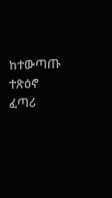ከተውጣጡ ተጽዕኖ ፈጣሪ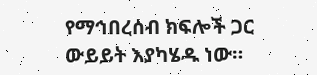የማኅበረሰብ ክፍሎች ጋር ውይይት እያካሄዱ ነው።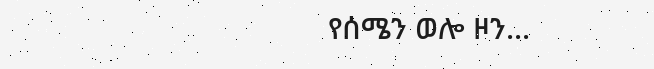የሰሜን ወሎ ዞን...